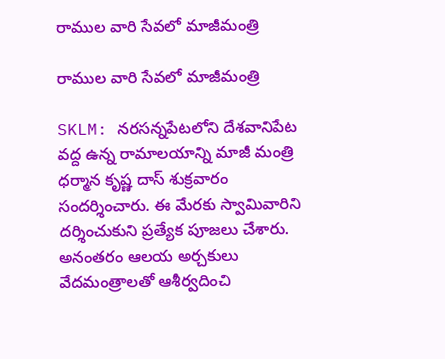రాముల వారి సేవలో మాజీమంత్రి

రాముల వారి సేవలో మాజీమంత్రి

SKLM: నరసన్నపేటలోని దేశవానిపేట వద్ద ఉన్న రామాలయాన్ని మాజీ మంత్రి ధర్మాన కృష్ణ దాస్ శుక్రవారం సందర్శించారు. ఈ మేరకు స్వామివారిని దర్శించుకుని ప్రత్యేక పూజలు చేశారు. అనంతరం ఆలయ అర్చకులు వేదమంత్రాలతో ఆశీర్వదించి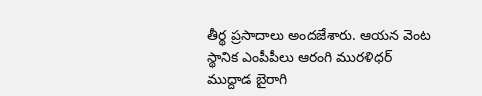తీర్థ ప్రసాదాలు అందజేశారు. ఆయన వెంట స్థానిక ఎంపీపీలు ఆరంగి మురళిధర్ ముద్దాడ బైరాగి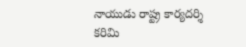నాయుడు రాష్ట్ర కార్యదర్శి కరిమి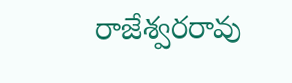రాజేశ్వరరావు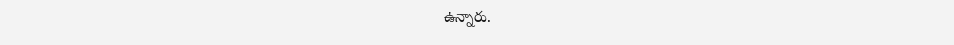ఉన్నారు.